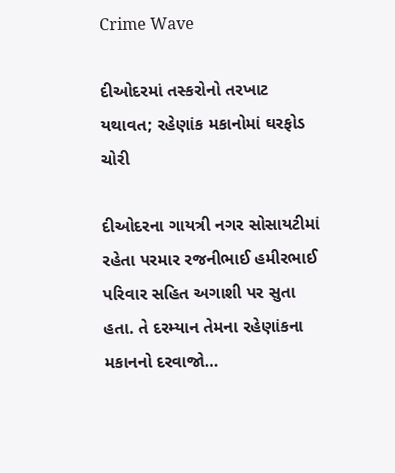Crime Wave

દીઓદરમાં તસ્કરોનો તરખાટ યથાવત; રહેણાંક મકાનોમાં ઘરફોડ ચોરી

દીઓદરના ગાયત્રી નગર સોસાયટીમાં રહેતા પરમાર રજનીભાઈ હમીરભાઈ પરિવાર સહિત અગાશી પર સુતા હતા. તે દરમ્યાન તેમના રહેણાંકના મકાનનો દરવાજો…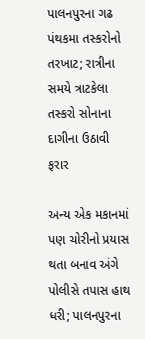પાલનપુરના ગઢ પંથકમા તસ્કરોનો તરખાટ; રાત્રીના સમયે ત્રાટકેલા તસ્કરો સોનાના દાગીના ઉઠાવી ફરાર

અન્ય એક મકાનમાં પણ ચોરીનો પ્રયાસ થતા બનાવ અંગે પોલીસે તપાસ હાથ ધરી; પાલનપુરના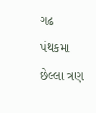ગઢ પંથકમા છેલ્લા ત્રણ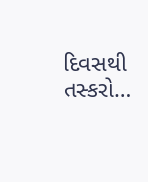દિવસથી તસ્કરો…